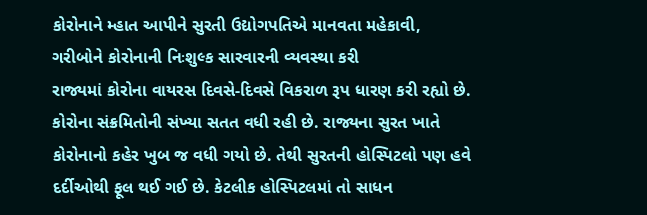કોરોનાને મ્હાત આપીને સુરતી ઉદ્યોગપતિએ માનવતા મહેકાવી, ગરીબોને કોરોનાની નિઃશુલ્ક સારવારની વ્યવસ્થા કરી
રાજ્યમાં કોરોના વાયરસ દિવસે-દિવસે વિકરાળ રૂપ ધારણ કરી રહ્યો છે. કોરોના સંક્રમિતોની સંખ્યા સતત વધી રહી છે. રાજ્યના સુરત ખાતે કોરોનાનો કહેર ખુબ જ વધી ગયો છે. તેથી સુરતની હોસ્પિટલો પણ હવે દર્દીઓથી ફૂલ થઈ ગઈ છે. કેટલીક હોસ્પિટલમાં તો સાધન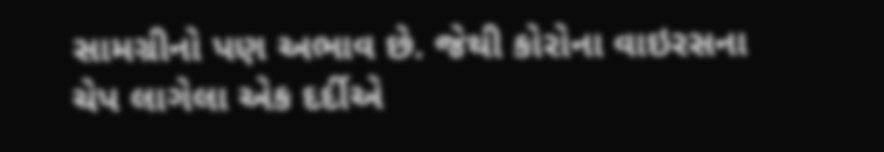સામગ્રીનો પણ અભાવ છે. જેથી કોરોના વાઇરસના ચેપ લાગેલા એક દર્દીએ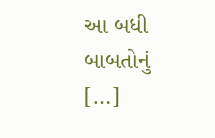આ બધી બાબતોનું […]